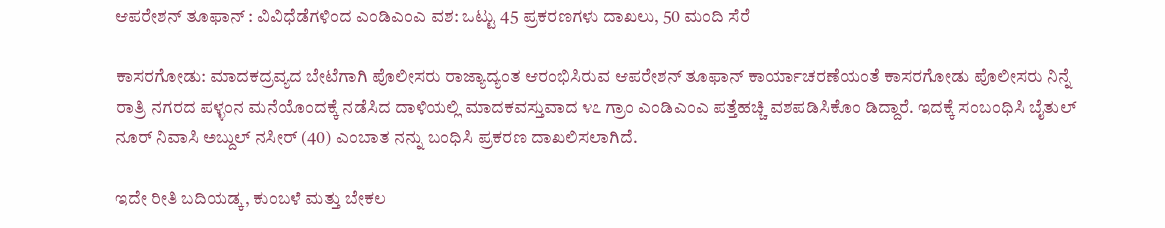ಆಪರೇಶನ್ ತೂಫಾನ್ : ವಿವಿಧೆಡೆಗಳಿಂದ ಎಂಡಿಎಂಎ ವಶ: ಒಟ್ಟು 45 ಪ್ರಕರಣಗಳು ದಾಖಲು, 50 ಮಂದಿ ಸೆರೆ

ಕಾಸರಗೋಡು: ಮಾದಕದ್ರವ್ಯದ ಬೇಟೆಗಾಗಿ ಪೊಲೀಸರು ರಾಜ್ಯಾದ್ಯಂತ ಆರಂಭಿಸಿರುವ ಆಪರೇಶನ್ ತೂಫಾನ್ ಕಾರ್ಯಾಚರಣೆಯಂತೆ ಕಾಸರಗೋಡು ಪೊಲೀಸರು ನಿನ್ನೆ ರಾತ್ರಿ ನಗರದ ಪಳ್ಳಂನ ಮನೆಯೊಂದಕ್ಕೆ ನಡೆಸಿದ ದಾಳಿಯಲ್ಲಿ ಮಾದಕವಸ್ತುವಾದ ೪೭ ಗ್ರಾಂ ಎಂಡಿಎಂಎ ಪತ್ತೆಹಚ್ಚಿ ವಶಪಡಿಸಿಕೊಂ ಡಿದ್ದಾರೆ. ಇದಕ್ಕೆ ಸಂಬಂಧಿಸಿ ಬೈತುಲ್ ನೂರ್ ನಿವಾಸಿ ಅಬ್ದುಲ್ ನಸೀರ್ (40) ಎಂಬಾತ ನನ್ನು ಬಂಧಿಸಿ ಪ್ರಕರಣ ದಾಖಲಿಸಲಾಗಿದೆ.

ಇದೇ ರೀತಿ ಬದಿಯಡ್ಕ, ಕುಂಬಳೆ ಮತ್ತು ಬೇಕಲ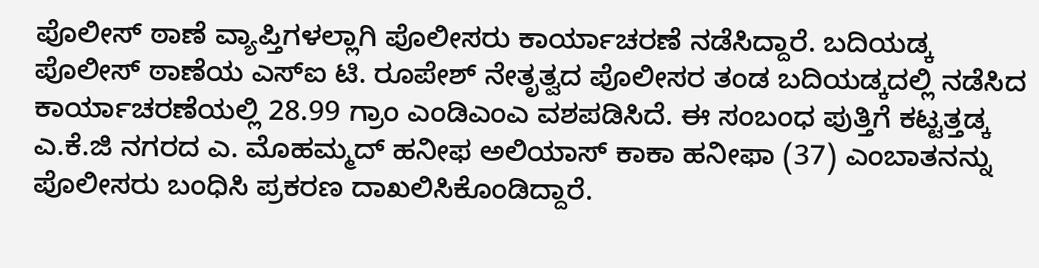ಪೊಲೀಸ್ ಠಾಣೆ ವ್ಯಾಪ್ತಿಗಳಲ್ಲಾಗಿ ಪೊಲೀಸರು ಕಾರ್ಯಾಚರಣೆ ನಡೆಸಿದ್ದಾರೆ. ಬದಿಯಡ್ಕ ಪೊಲೀಸ್ ಠಾಣೆಯ ಎಸ್‌ಐ ಟಿ. ರೂಪೇಶ್ ನೇತೃತ್ವದ ಪೊಲೀಸರ ತಂಡ ಬದಿಯಡ್ಕದಲ್ಲಿ ನಡೆಸಿದ ಕಾರ್ಯಾಚರಣೆಯಲ್ಲಿ 28.99 ಗ್ರಾಂ ಎಂಡಿಎಂಎ ವಶಪಡಿಸಿದೆ. ಈ ಸಂಬಂಧ ಪುತ್ತಿಗೆ ಕಟ್ಟತ್ತಡ್ಕ ಎ.ಕೆ.ಜಿ ನಗರದ ಎ. ಮೊಹಮ್ಮದ್ ಹನೀಫ ಅಲಿಯಾಸ್ ಕಾಕಾ ಹನೀಫಾ (37) ಎಂಬಾತನನ್ನು ಪೊಲೀಸರು ಬಂಧಿಸಿ ಪ್ರಕರಣ ದಾಖಲಿಸಿಕೊಂಡಿದ್ದಾರೆ.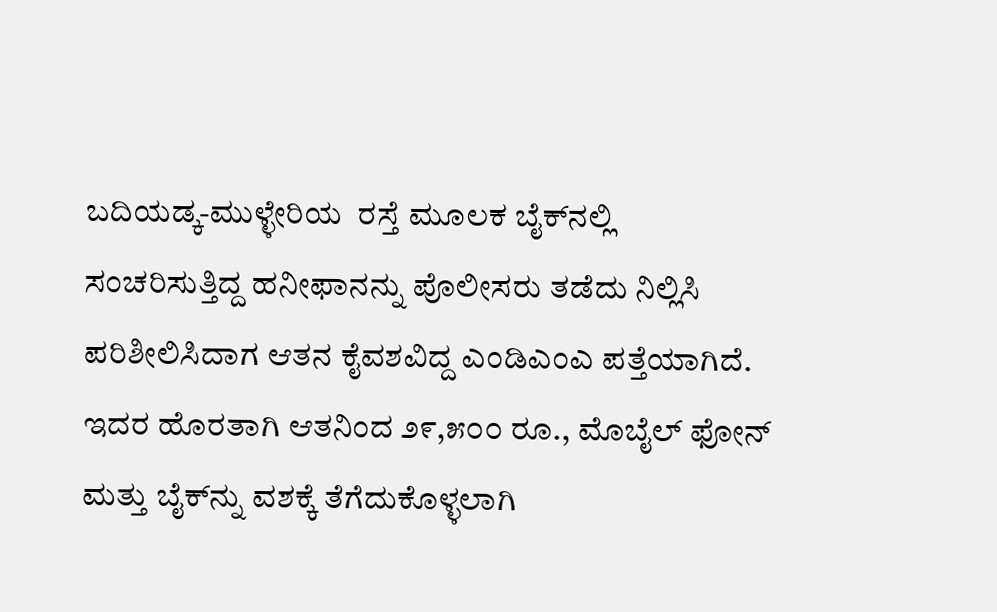ಬದಿಯಡ್ಕ-ಮುಳ್ಳೇರಿಯ  ರಸ್ತೆ ಮೂಲಕ ಬೈಕ್‌ನಲ್ಲಿ ಸಂಚರಿಸುತ್ತಿದ್ದ ಹನೀಫಾನನ್ನು ಪೊಲೀಸರು ತಡೆದು ನಿಲ್ಲಿಸಿ ಪರಿಶೀಲಿಸಿದಾಗ ಆತನ ಕೈವಶವಿದ್ದ ಎಂಡಿಎಂಎ ಪತ್ತೆಯಾಗಿದೆ. ಇದರ ಹೊರತಾಗಿ ಆತನಿಂದ ೨೯,೫೦೦ ರೂ., ಮೊಬೈಲ್ ಫೋನ್ ಮತ್ತು ಬೈಕ್‌ನ್ನು ವಶಕ್ಕೆ ತೆಗೆದುಕೊಳ್ಳಲಾಗಿ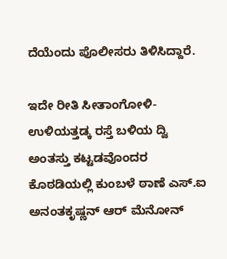ದೆಯೆಂದು ಪೊಲೀಸರು ತಿಳಿಸಿದ್ದಾರೆ.

ಇದೇ ರೀತಿ ಸೀತಾಂಗೋಳಿ-ಉಳಿಯತ್ತಡ್ಕ ರಸ್ತೆ ಬಳಿಯ ದ್ವಿ ಅಂತಸ್ತು ಕಟ್ಟಡವೊಂದರ ಕೊಠಡಿಯಲ್ಲಿ ಕುಂಬಳೆ ಠಾಣೆ ಎಸ್.ಐ ಅನಂತಕೃಷ್ಣನ್ ಆರ್ ಮೆನೋನ್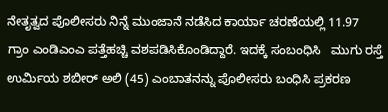ನೇತೃತ್ವದ ಪೊಲೀಸರು ನಿನ್ನೆ ಮುಂಜಾನೆ ನಡೆಸಿದ ಕಾರ್ಯಾ ಚರಣೆಯಲ್ಲಿ 11.97 ಗ್ರಾಂ ಎಂಡಿಎಂಎ ಪತ್ತೆಹಚ್ಚಿ ವಶಪಡಿಸಿಕೊಂಡಿದ್ದಾರೆ. ಇದಕ್ಕೆ ಸಂಬಂಧಿಸಿ   ಮುಗು ರಸ್ತೆ ಉರ್ಮಿಯ ಶಬೀರ್ ಅಲಿ (45) ಎಂಬಾತನನ್ನು ಪೊಲೀಸರು ಬಂಧಿಸಿ ಪ್ರಕರಣ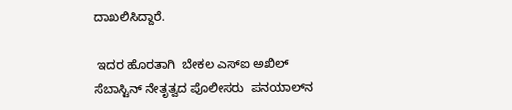ದಾಖಲಿಸಿದ್ದಾರೆ.

 ಇದರ ಹೊರತಾಗಿ  ಬೇಕಲ ಎಸ್‌ಐ ಅಖಿಲ್ ಸೆಬಾಸ್ಟಿನ್ ನೇತೃತ್ವದ ಪೊಲೀಸರು  ಪನಯಾಲ್‌ನ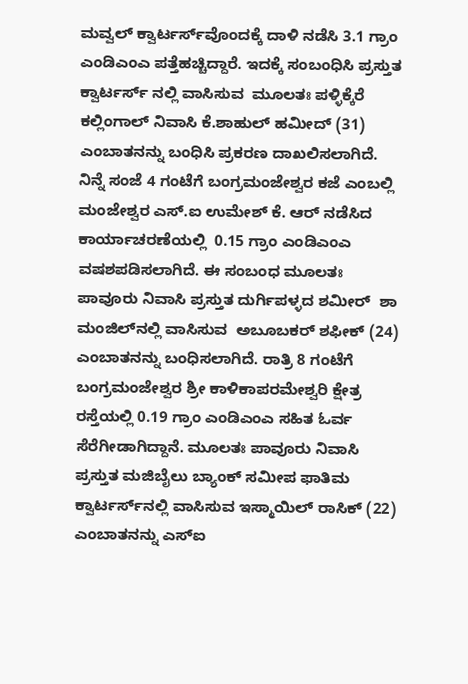ಮವ್ವಲ್ ಕ್ವಾರ್ಟರ್ಸ್‌ವೊಂದಕ್ಕೆ ದಾಳಿ ನಡೆಸಿ 3.1 ಗ್ರಾಂ  ಎಂಡಿಎಂಎ ಪತ್ತೆಹಚ್ಚಿದ್ದಾರೆ. ಇದಕ್ಕೆ ಸಂಬಂಧಿಸಿ ಪ್ರಸ್ತುತ ಕ್ವಾರ್ಟರ್ಸ್ ನಲ್ಲಿ ವಾಸಿಸುವ  ಮೂಲತಃ ಪಳ್ಳಿಕ್ಕೆರೆ ಕಲ್ಲಿಂಗಾಲ್ ನಿವಾಸಿ ಕೆ.ಶಾಹುಲ್ ಹಮೀದ್ (31)  ಎಂಬಾತನನ್ನು ಬಂಧಿಸಿ ಪ್ರಕರಣ ದಾಖಲಿಸಲಾಗಿದೆ. ನಿನ್ನೆ ಸಂಜೆ 4 ಗಂಟೆಗೆ ಬಂಗ್ರಮಂಜೇಶ್ವರ ಕಜೆ ಎಂಬಲ್ಲಿ  ಮಂಜೇಶ್ವರ ಎಸ್.ಐ ಉಮೇಶ್ ಕೆ. ಆರ್ ನಡೆಸಿದ ಕಾರ್ಯಾಚರಣೆಯಲ್ಲಿ  0.15 ಗ್ರಾಂ ಎಂಡಿಎಂಎ ವಷಶಪಡಿಸಲಾಗಿದೆ. ಈ ಸಂಬಂಧ ಮೂಲತಃ ಪಾವೂರು ನಿವಾಸಿ ಪ್ರಸ್ತುತ ದುರ್ಗಿಪಳ್ಳದ ಶಮೀರ್  ಶಾ ಮಂಜಿಲ್‌ನಲ್ಲಿ ವಾಸಿಸುವ  ಅಬೂಬಕರ್ ಶಫೀಕ್ (24) ಎಂಬಾತನನ್ನು ಬಂಧಿಸಲಾಗಿದೆ. ರಾತ್ರಿ 8 ಗಂಟೆಗೆ ಬಂಗ್ರಮಂಜೇಶ್ವರ ಶ್ರೀ ಕಾಳಿಕಾಪರಮೇಶ್ವರಿ ಕ್ಷೇತ್ರ ರಸ್ತೆಯಲ್ಲಿ 0.19 ಗ್ರಾಂ ಎಂಡಿಎಂಎ ಸಹಿತ ಓರ್ವ ಸೆರೆಗೀಡಾಗಿದ್ದಾನೆ. ಮೂಲತಃ ಪಾವೂರು ನಿವಾಸಿ ಪ್ರಸ್ತುತ ಮಜಿಬೈಲು ಬ್ಯಾಂಕ್ ಸಮೀಪ ಫಾತಿಮ ಕ್ವಾರ್ಟರ್ಸ್‌ನಲ್ಲಿ ವಾಸಿಸುವ ಇಸ್ಮಾಯಿಲ್ ರಾಸಿಕ್ (22) ಎಂಬಾತನನ್ನು ಎಸ್‌ಐ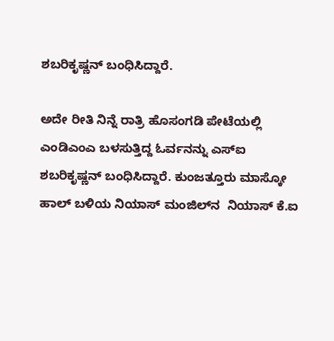ಶಬರಿಕೃಷ್ಣನ್ ಬಂಧಿಸಿದ್ದಾರೆ.

ಅದೇ ರೀತಿ ನಿನ್ನೆ ರಾತ್ರಿ ಹೊಸಂಗಡಿ ಪೇಟೆಯಲ್ಲಿ ಎಂಡಿಎಂಎ ಬಳಸುತ್ತಿದ್ದ ಓರ್ವನನ್ನು ಎಸ್‌ಐ ಶಬರಿಕೃಷ್ಣನ್ ಬಂಧಿಸಿದ್ದಾರೆ. ಕುಂಜತ್ತೂರು ಮಾಸ್ಕೋ ಹಾಲ್ ಬಳಿಯ ನಿಯಾಸ್ ಮಂಜಿಲ್‌ನ  ನಿಯಾಸ್ ಕೆ.ಐ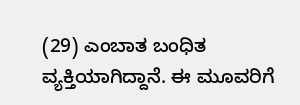(29) ಎಂಬಾತ ಬಂಧಿತ ವ್ಯಕ್ತಿಯಾಗಿದ್ದಾನೆ. ಈ ಮೂವರಿಗೆ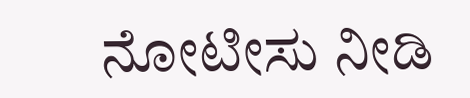ನೋಟೀಸು ನೀಡಿ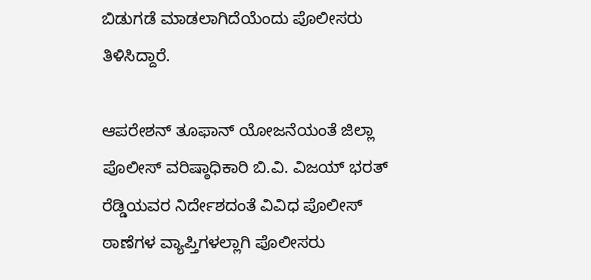ಬಿಡುಗಡೆ ಮಾಡಲಾಗಿದೆಯೆಂದು ಪೊಲೀಸರು ತಿಳಿಸಿದ್ದಾರೆ.

ಆಪರೇಶನ್ ತೂಫಾನ್ ಯೋಜನೆಯಂತೆ ಜಿಲ್ಲಾ  ಪೊಲೀಸ್ ವರಿಷ್ಠಾಧಿಕಾರಿ ಬಿ.ವಿ. ವಿಜಯ್ ಭರತ್ ರೆಡ್ಡಿಯವರ ನಿರ್ದೇಶದಂತೆ ವಿವಿಧ ಪೊಲೀಸ್ ಠಾಣೆಗಳ ವ್ಯಾಪ್ತಿಗಳಲ್ಲಾಗಿ ಪೊಲೀಸರು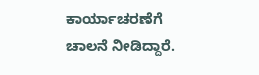ಕಾರ್ಯಾಚರಣೆಗೆ ಚಾಲನೆ ನೀಡಿದ್ದಾರೆ.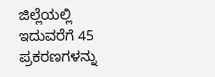ಜಿಲ್ಲೆಯಲ್ಲಿ ಇದುವರೆಗೆ 45 ಪ್ರಕರಣಗಳನ್ನು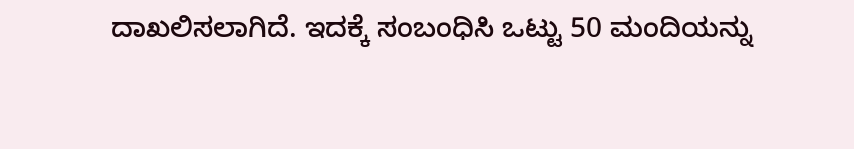ದಾಖಲಿಸಲಾಗಿದೆ. ಇದಕ್ಕೆ ಸಂಬಂಧಿಸಿ ಒಟ್ಟು 50 ಮಂದಿಯನ್ನು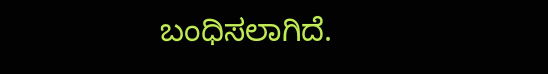ಬಂಧಿಸಲಾಗಿದೆ.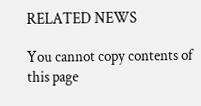RELATED NEWS

You cannot copy contents of this page